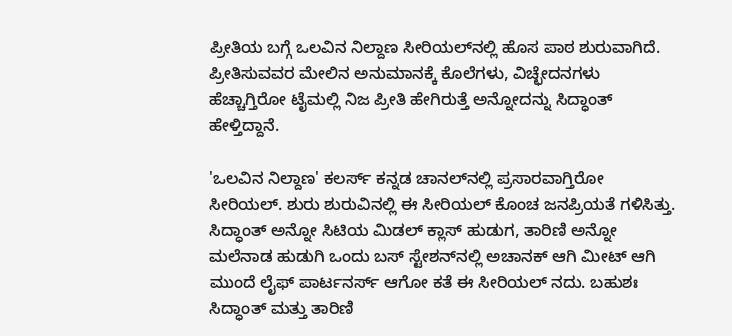ಪ್ರೀತಿಯ ಬಗ್ಗೆ ಒಲವಿನ ನಿಲ್ದಾಣ ಸೀರಿಯಲ್‌ನಲ್ಲಿ ಹೊಸ ಪಾಠ ಶುರುವಾಗಿದೆ. ಪ್ರೀತಿಸುವವರ ಮೇಲಿನ ಅನುಮಾನಕ್ಕೆ ಕೊಲೆಗಳು, ವಿಚ್ಛೇದನಗಳು ಹೆಚ್ಚಾಗ್ತಿರೋ ಟೈಮಲ್ಲಿ ನಿಜ ಪ್ರೀತಿ ಹೇಗಿರುತ್ತೆ ಅನ್ನೋದನ್ನು ಸಿದ್ಧಾಂತ್ ಹೇಳ್ತಿದ್ದಾನೆ.

'ಒಲವಿನ ನಿಲ್ದಾಣ' ಕಲರ್ಸ್ ಕನ್ನಡ ಚಾನಲ್‌ನಲ್ಲಿ ಪ್ರಸಾರವಾಗ್ತಿರೋ ಸೀರಿಯಲ್. ಶುರು ಶುರುವಿನಲ್ಲಿ ಈ ಸೀರಿಯಲ್‌ ಕೊಂಚ ಜನಪ್ರಿಯತೆ ಗಳಿಸಿತ್ತು. ಸಿದ್ಧಾಂತ್ ಅನ್ನೋ ಸಿಟಿಯ ಮಿಡಲ್ ಕ್ಲಾಸ್ ಹುಡುಗ, ತಾರಿಣಿ ಅನ್ನೋ ಮಲೆನಾಡ ಹುಡುಗಿ ಒಂದು ಬಸ್ ಸ್ಟೇಶನ್‌ನಲ್ಲಿ ಅಚಾನಕ್ ಆಗಿ ಮೀಟ್ ಆಗಿ ಮುಂದೆ ಲೈಫ್ ಪಾರ್ಟನರ್ಸ್ ಆಗೋ ಕತೆ ಈ ಸೀರಿಯಲ್ ನದು. ಬಹುಶಃ ಸಿದ್ಧಾಂತ್ ಮತ್ತು ತಾರಿಣಿ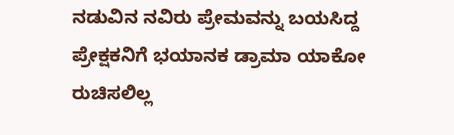ನಡುವಿನ ನವಿರು ಪ್ರೇಮವನ್ನು ಬಯಸಿದ್ದ ಪ್ರೇಕ್ಷಕನಿಗೆ ಭಯಾನಕ ಡ್ರಾಮಾ ಯಾಕೋ ರುಚಿಸಲಿಲ್ಲ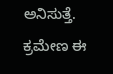ಅನಿಸುತ್ತೆ. ಕ್ರಮೇಣ ಈ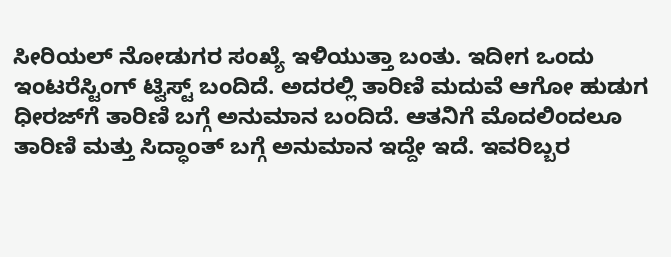ಸೀರಿಯಲ್ ನೋಡುಗರ ಸಂಖ್ಯೆ ಇಳಿಯುತ್ತಾ ಬಂತು. ಇದೀಗ ಒಂದು ಇಂಟರೆಸ್ಟಿಂಗ್ ಟ್ವಿಸ್ಟ್ ಬಂದಿದೆ. ಅದರಲ್ಲಿ ತಾರಿಣಿ ಮದುವೆ ಆಗೋ ಹುಡುಗ ಧೀರಜ್‌ಗೆ ತಾರಿಣಿ ಬಗ್ಗೆ ಅನುಮಾನ ಬಂದಿದೆ. ಆತನಿಗೆ ಮೊದಲಿಂದಲೂ ತಾರಿಣಿ ಮತ್ತು ಸಿದ್ಧಾಂತ್ ಬಗ್ಗೆ ಅನುಮಾನ ಇದ್ದೇ ಇದೆ. ಇವರಿಬ್ಬರ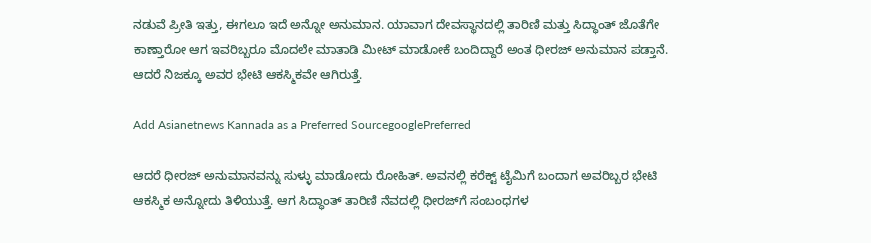ನಡುವೆ ಪ್ರೀತಿ ಇತ್ತು, ಈಗಲೂ ಇದೆ ಅನ್ನೋ ಅನುಮಾನ. ಯಾವಾಗ ದೇವಸ್ಥಾನದಲ್ಲಿ ತಾರಿಣಿ ಮತ್ತು ಸಿದ್ಧಾಂತ್ ಜೊತೆಗೇ ಕಾಣ್ತಾರೋ ಆಗ ಇವರಿಬ್ಬರೂ ಮೊದಲೇ ಮಾತಾಡಿ ಮೀಟ್ ಮಾಡೋಕೆ ಬಂದಿದ್ದಾರೆ ಅಂತ ಧೀರಜ್ ಅನುಮಾನ ಪಡ್ತಾನೆ. ಆದರೆ ನಿಜಕ್ಕೂ ಅವರ ಭೇಟಿ ಆಕಸ್ಮಿಕವೇ ಆಗಿರುತ್ತೆ.

Add Asianetnews Kannada as a Preferred SourcegooglePreferred

ಆದರೆ ಧೀರಜ್‌ ಅನುಮಾನವನ್ನು ಸುಳ್ಳು ಮಾಡೋದು ರೋಹಿತ್. ಅವನಲ್ಲಿ ಕರೆಕ್ಟ್ ಟೈಮಿಗೆ ಬಂದಾಗ ಅವರಿಬ್ಬರ ಭೇಟಿ ಆಕಸ್ಮಿಕ ಅನ್ನೋದು ತಿಳಿಯುತ್ತೆ. ಆಗ ಸಿದ್ಧಾಂತ್ ತಾರಿಣಿ ನೆವದಲ್ಲಿ ಧೀರಜ್‌ಗೆ ಸಂಬಂಧಗಳ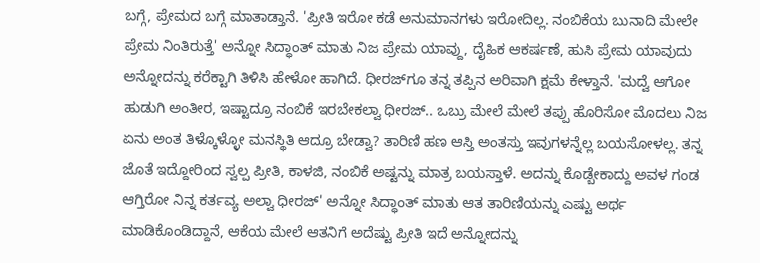ಬಗ್ಗೆ, ಪ್ರೇಮದ ಬಗ್ಗೆ ಮಾತಾಡ್ತಾನೆ. 'ಪ್ರೀತಿ ಇರೋ ಕಡೆ ಅನುಮಾನಗಳು ಇರೋದಿಲ್ಲ. ನಂಬಿಕೆಯ ಬುನಾದಿ ಮೇಲೇ ಪ್ರೇಮ ನಿಂತಿರುತ್ತೆ' ಅನ್ನೋ ಸಿದ್ಧಾಂತ್ ಮಾತು ನಿಜ ಪ್ರೇಮ ಯಾವ್ದು, ದೈಹಿಕ ಆಕರ್ಷಣೆ, ಹುಸಿ ಪ್ರೇಮ ಯಾವುದು ಅನ್ನೋದನ್ನು ಕರೆಕ್ಟಾಗಿ ತಿಳಿಸಿ ಹೇಳೋ ಹಾಗಿದೆ. ಧೀರಜ್‌ಗೂ ತನ್ನ ತಪ್ಪಿನ ಅರಿವಾಗಿ ಕ್ಷಮೆ ಕೇಳ್ತಾನೆ. 'ಮದ್ವೆ ಆಗೋ ಹುಡುಗಿ ಅಂತೀರ, ಇಷ್ಟಾದ್ರೂ ನಂಬಿಕೆ ಇರಬೇಕಲ್ವಾ ಧೀರಜ್‌.. ಒಬ್ರು ಮೇಲೆ ಮೇಲೆ ತಪ್ಪು ಹೊರಿಸೋ ಮೊದಲು ನಿಜ ಏನು ಅಂತ ತಿಳ್ಕೊಳ್ಳೋ ಮನಸ್ಥಿತಿ ಆದ್ರೂ ಬೇಡ್ವಾ? ತಾರಿಣಿ ಹಣ ಆಸ್ತಿ ಅಂತಸ್ತು ಇವುಗಳನ್ನೆಲ್ಲ ಬಯಸೋಳಲ್ಲ. ತನ್ನ ಜೊತೆ ಇದ್ದೋರಿಂದ ಸ್ವಲ್ಪ ಪ್ರೀತಿ, ಕಾಳಜಿ, ನಂಬಿಕೆ ಅಷ್ಟನ್ನು ಮಾತ್ರ ಬಯಸ್ತಾಳೆ. ಅದನ್ನು ಕೊಡ್ಬೇಕಾದ್ದು ಅವಳ ಗಂಡ ಆಗ್ತಿರೋ ನಿನ್ನ ಕರ್ತವ್ಯ ಅಲ್ವಾ ಧೀರಜ್' ಅನ್ನೋ ಸಿದ್ಧಾಂತ್ ಮಾತು ಆತ ತಾರಿಣಿಯನ್ನು ಎಷ್ಟು ಅರ್ಥ ಮಾಡಿಕೊಂಡಿದ್ದಾನೆ, ಆಕೆಯ ಮೇಲೆ ಆತನಿಗೆ ಅದೆಷ್ಟು ಪ್ರೀತಿ ಇದೆ ಅನ್ನೋದನ್ನು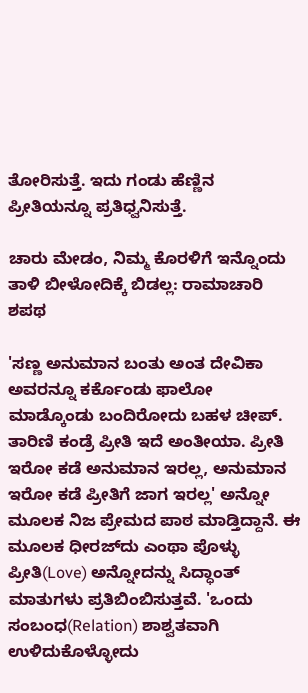ತೋರಿಸುತ್ತೆ. ಇದು ಗಂಡು ಹೆಣ್ಣಿನ ಪ್ರೀತಿಯನ್ನೂ ಪ್ರತಿಧ್ವನಿಸುತ್ತೆ.

ಚಾರು ಮೇಡಂ, ನಿಮ್ಮ ಕೊರಳಿಗೆ ಇನ್ನೊಂದು ತಾಳಿ ಬೀಳೋದಿಕ್ಕೆ ಬಿಡಲ್ಲ: ರಾಮಾಚಾರಿ ಶಪಥ

'ಸಣ್ಣ ಅನುಮಾನ ಬಂತು ಅಂತ ದೇವಿಕಾ ಅವರನ್ನೂ ಕರ್ಕೊಂಡು ಫಾಲೋ ಮಾಡ್ಕೊಂಡು ಬಂದಿರೋದು ಬಹಳ ಚೀಪ್‌. ತಾರಿಣಿ ಕಂಡ್ರೆ ಪ್ರೀತಿ ಇದೆ ಅಂತೀಯಾ. ಪ್ರೀತಿ ಇರೋ ಕಡೆ ಅನುಮಾನ ಇರಲ್ಲ, ಅನುಮಾನ ಇರೋ ಕಡೆ ಪ್ರೀತಿಗೆ ಜಾಗ ಇರಲ್ಲ' ಅನ್ನೋ ಮೂಲಕ ನಿಜ ಪ್ರೇಮದ ಪಾಠ ಮಾಡ್ತಿದ್ದಾನೆ. ಈ ಮೂಲಕ ಧೀರಜ್‌ದು ಎಂಥಾ ಪೊಳ್ಳು ಪ್ರೀತಿ(Love) ಅನ್ನೋದನ್ನು ಸಿದ್ಧಾಂತ್ ಮಾತುಗಳು ಪ್ರತಿಬಿಂಬಿಸುತ್ತವೆ. 'ಒಂದು ಸಂಬಂಧ(Relation) ಶಾಶ್ವತವಾಗಿ ಉಳಿದುಕೊಳ್ಳೋದು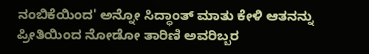ನಂಬಿಕೆಯಿಂದ' ಅನ್ನೋ ಸಿದ್ಧಾಂತ್ ಮಾತು ಕೇಳಿ ಆತನನ್ನು ಪ್ರೀತಿಯಿಂದ ನೋಡೋ ತಾರಿಣಿ ಅವರಿಬ್ಬರ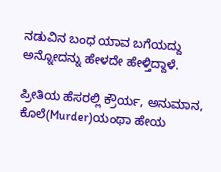ನಡುವಿನ ಬಂಧ ಯಾವ ಬಗೆಯದ್ದು ಅನ್ನೋದನ್ನು ಹೇಳದೇ ಹೇಳ್ತಿದ್ದಾಳೆ.

ಪ್ರೀತಿಯ ಹೆಸರಲ್ಲಿ ಕ್ರೌರ್ಯ, ಅನುಮಾನ, ಕೊಲೆ(Murder)ಯಂಥಾ ಹೇಯ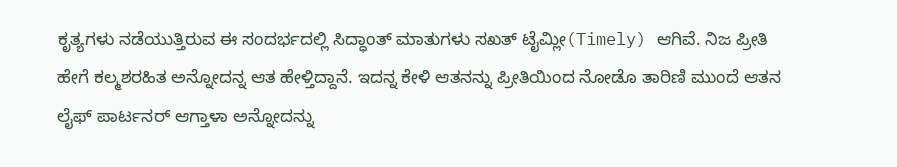ಕೃತ್ಯಗಳು ನಡೆಯುತ್ತಿರುವ ಈ ಸಂದರ್ಭದಲ್ಲಿ ಸಿದ್ಧಾಂತ್ ಮಾತುಗಳು ಸಖತ್ ಟೈಮ್ಲೀ(Timely) ಆಗಿವೆ. ನಿಜ ಪ್ರೀತಿ ಹೇಗೆ ಕಲ್ಮಶರಹಿತ ಅನ್ನೋದನ್ನ ಆತ ಹೇಳ್ತಿದ್ದಾನೆ. ಇದನ್ನ ಕೇಳಿ ಆತನನ್ನು ಪ್ರೀತಿಯಿಂದ ನೋಡೊ ತಾರಿಣಿ ಮುಂದೆ ಆತನ ಲೈಫ್‌ ಪಾರ್ಟನರ್ ಆಗ್ತಾಳಾ ಅನ್ನೋದನ್ನು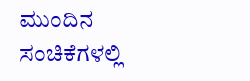ಮುಂದಿನ ಸಂಚಿಕೆಗಳಲ್ಲಿ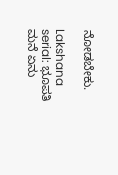ನೋಡಬೇಕು.

Lakshana serial: ಭೂಪತಿ ಮನೆ ಏನು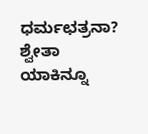ಧರ್ಮಛತ್ರನಾ? ಶ್ವೇತಾ ಯಾಕಿನ್ನೂ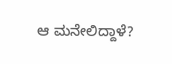ಆ ಮನೇಲಿದ್ದಾಳೆ?